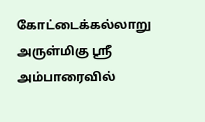கோட்டைக்கல்லாறு அருள்மிகு ஸ்ரீ அம்பாரைவில்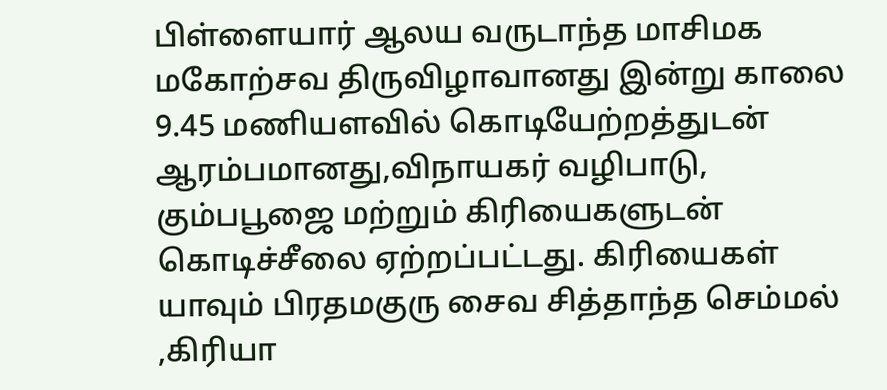பிள்ளையார் ஆலய வருடாந்த மாசிமக மகோற்சவ திருவிழாவானது இன்று காலை 9.45 மணியளவில் கொடியேற்றத்துடன் ஆரம்பமானது,விநாயகர் வழிபாடு, கும்பபூஜை மற்றும் கிரியைகளுடன் கொடிச்சீலை ஏற்றப்பட்டது. கிரியைகள் யாவும் பிரதமகுரு சைவ சித்தாந்த செம்மல் ,கிரியா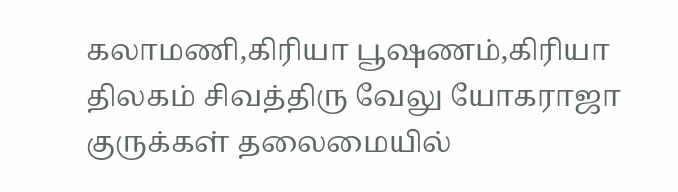கலாமணி,கிரியா பூஷணம்,கிரியா திலகம் சிவத்திரு வேலு யோகராஜா குருக்கள் தலைமையில்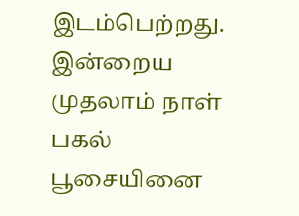இடம்பெற்றது. இன்றைய முதலாம் நாள் பகல் பூசையினை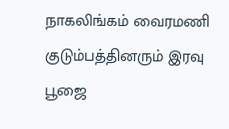நாகலிங்கம் வைரமணி குடும்பத்தினரும் இரவு பூஜை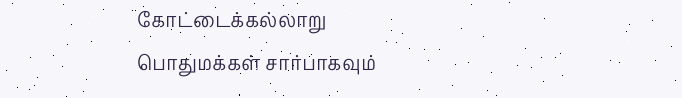கோட்டைக்கல்லாறு பொதுமக்கள் சார்பாகவும்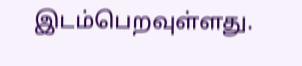இடம்பெறவுள்ளது.